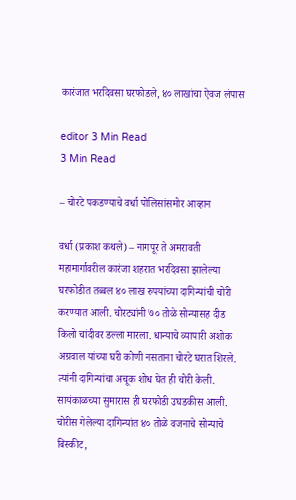कारंजात भरदिवसा घरफोडले, ४० लाखांचा ऐवज लंपास

editor 3 Min Read
3 Min Read

– चोरटे पकडण्याचे वर्धा पोलिसांसमोर आव्हान

वर्धा (प्रकाश कथले) – नागपूर ते अमरावती महामार्गावरील कारंजा शहरात भरदिवसा झालेल्या घरफोडीत तब्बल ४० लाख रुपयांच्या दागिन्यांची चोरी करण्यात आली. चोरट्यांनी ७० तोळे सोन्यासह दीड किलो चांदीवर डल्ला मारला. धान्याचे व्यापारी अशोक अग्रवाल यांच्या घरी कोणी नसताना चोरटे घरात शिरले. त्यांनी दागिन्यांचा अचूक शोध घेत ही चोरी केली. सायंकाळच्या सुमारास ही घरफोडी उघडकीस आली. चोरीस गेलेल्या दागिन्यांत ४० तोळे वजनाचे सोन्याचे बिस्कीट,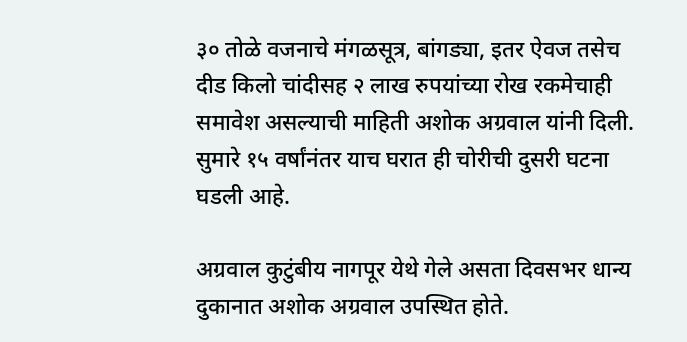३० तोळे वजनाचे मंगळसूत्र, बांगड्या, इतर ऐवज तसेच दीड किलो चांदीसह २ लाख रुपयांच्या रोख रकमेचाही समावेश असल्याची माहिती अशोक अग्रवाल यांनी दिली. सुमारे १५ वर्षांनंतर याच घरात ही चोरीची दुसरी घटना घडली आहे.

अग्रवाल कुटुंबीय नागपूर येथे गेले असता दिवसभर धान्य दुकानात अशोक अग्रवाल उपस्थित होते.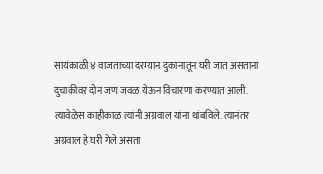सायंकाळी ४ वाजताच्या दरम्यान दुकानातून घरी जात असताना दुचाकीवर दोन जण जवळ येऊन विचारणा करण्यात आली. त्यावेळेस काहीकाळ त्यांनी अग्रवाल यांना थांबविले. त्यानंतर अग्रवाल हे घरी गेले असता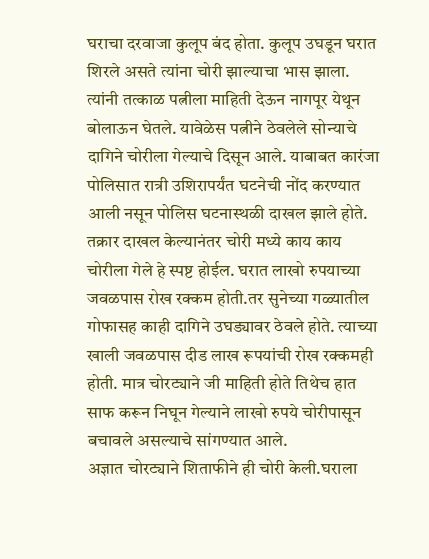घराचा दरवाजा कुलूप बंद होता. कुलूप उघडून घरात शिरले असते त्यांना चोरी झाल्याचा भास झाला. त्यांनी तत्काळ पत्नीला माहिती देऊन नागपूर येथून बोलाऊन घेतले. यावेळेस पत्नीने ठेवलेले सोन्याचे दागिने चोरीला गेल्याचे दिसून आले. याबाबत कारंजा पोलिसात रात्री उशिरापर्यंत घटनेची नोंद करण्यात आली नसून पोलिस घटनास्थळी दाखल झाले होते. तक्रार दाखल केल्यानंतर चोरी मध्ये काय काय चोरीला गेले हे स्पष्ट होईल. घरात लाखो रुपयाच्या जवळपास रोख रक्कम होती.तर सुनेच्या गळ्यातील गोफासह काही दागिने उघड्यावर ठेवले होते. त्याच्या खाली जवळपास दीड लाख रूपयांची रोख रक्कमही होती. मात्र चोरट्याने जी माहिती होते तिथेच हात साफ करून निघून गेल्याने लाखो रुपये चोरीपासून बचावले असल्याचे सांगण्यात आले.
अज्ञात चोरट्याने शिताफीने ही चोरी केली.घराला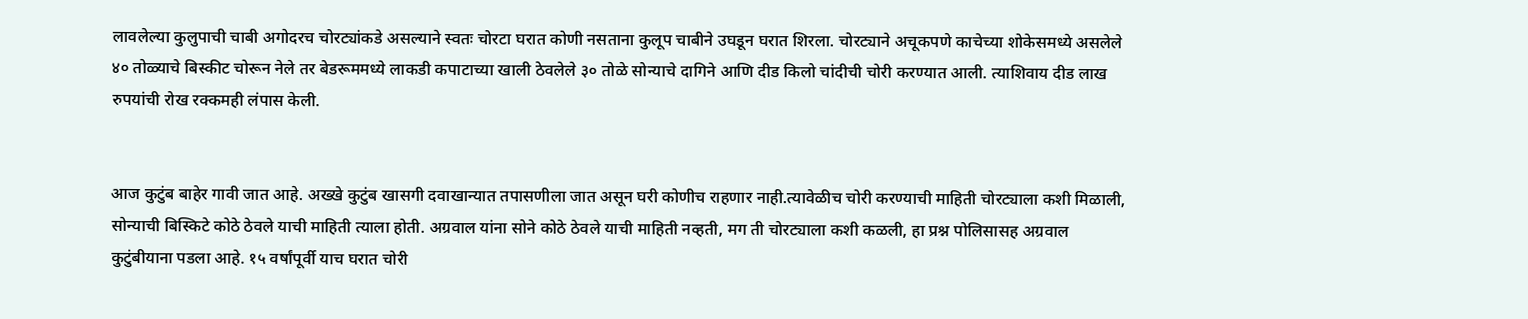लावलेल्या कुलुपाची चाबी अगोदरच चोरट्यांकडे असल्याने स्वतः चोरटा घरात कोणी नसताना कुलूप चाबीने उघडून घरात शिरला. चोरट्याने अचूकपणे काचेच्या शोकेसमध्ये असलेले ४० तोळ्याचे बिस्कीट चोरून नेले तर बेडरूममध्ये लाकडी कपाटाच्या खाली ठेवलेले ३० तोळे सोन्याचे दागिने आणि दीड किलो चांदीची चोरी करण्यात आली. त्याशिवाय दीड लाख रुपयांची रोख रक्कमही लंपास केली.


आज कुटुंब बाहेर गावी जात आहे. अख्खे कुटुंब खासगी दवाखान्यात तपासणीला जात असून घरी कोणीच राहणार नाही.त्यावेळीच चोरी करण्याची माहिती चोरट्याला कशी मिळाली, सोन्याची बिस्किटे कोठे ठेवले याची माहिती त्याला होती. अग्रवाल यांना सोने कोठे ठेवले याची माहिती नव्हती, मग ती चोरट्याला कशी कळली, हा प्रश्न पोलिसासह अग्रवाल कुटुंबीयाना पडला आहे. १५ वर्षांपूर्वी याच घरात चोरी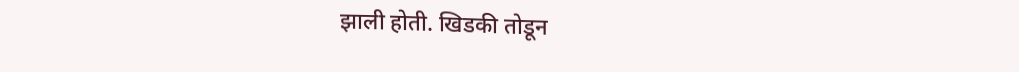झाली होती. खिडकी तोडून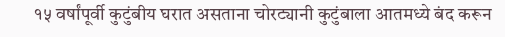१५ वर्षांपूर्वी कुटुंबीय घरात असताना चोरट्यानी कुटुंबाला आतमध्ये बंद करून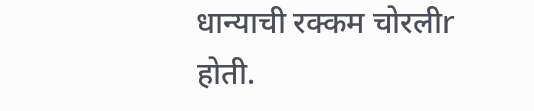धान्याची रक्कम चोरलीr होती.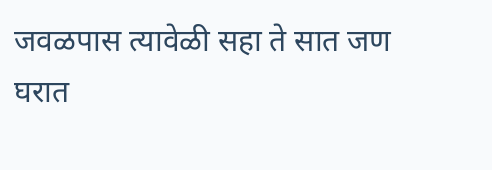जवळपास त्यावेळी सहा ते सात जण घरात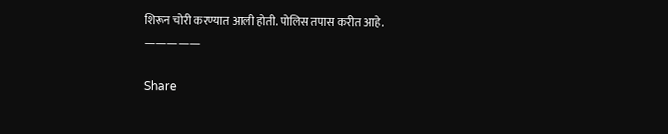शिरून चोरी करण्यात आली होती. पोलिस तपास करीत आहे.
—————

Share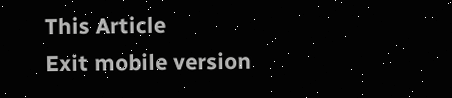This Article
Exit mobile version